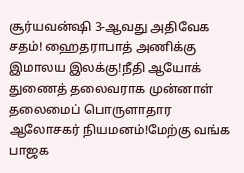சூர்யவன்ஷி 3-ஆவது அதிவேக சதம்! ஹைதராபாத் அணிக்கு இமாலய இலக்கு!நீதி ஆயோக் துணைத் தலைவராக முன்னாள் தலைமைப் பொருளாதார ஆலோசகர் நியமனம்!மேற்கு வங்க பாஜக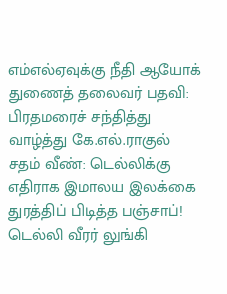எம்எல்ஏவுக்கு நீதி ஆயோக் துணைத் தலைவர் பதவி: பிரதமரைச் சந்தித்து வாழ்த்து கே.எல்.ராகுல் சதம் வீண்: டெல்லிக்கு எதிராக இமாலய இலக்கை துரத்திப் பிடித்த பஞ்சாப்! டெல்லி வீரர் லுங்கி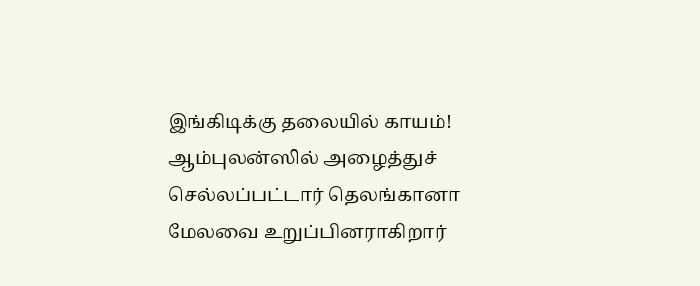இங்கிடிக்கு தலையில் காயம்! ஆம்புலன்ஸில் அழைத்துச் செல்லப்பட்டார் தெலங்கானா மேலவை உறுப்பினராகிறார்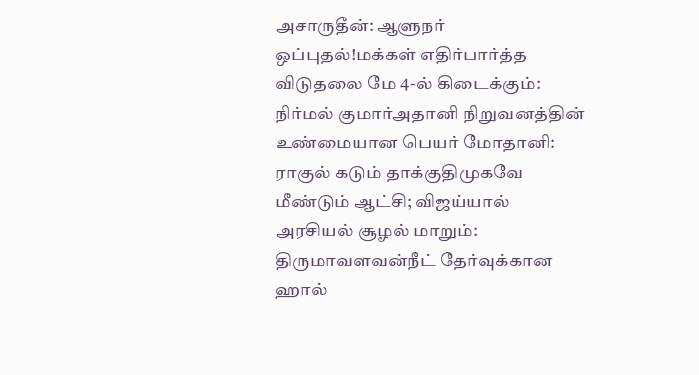அசாருதீன்: ஆளுநர் ஒப்புதல்!மக்கள் எதிர்பார்த்த விடுதலை மே 4-ல் கிடைக்கும்: நிர்மல் குமார்அதானி நிறுவனத்தின் உண்மையான பெயர் மோதானி: ராகுல் கடும் தாக்குதிமுகவே மீண்டும் ஆட்சி; விஜய்யால் அரசியல் சூழல் மாறும்: திருமாவளவன்நீட் தேர்வுக்கான ஹால்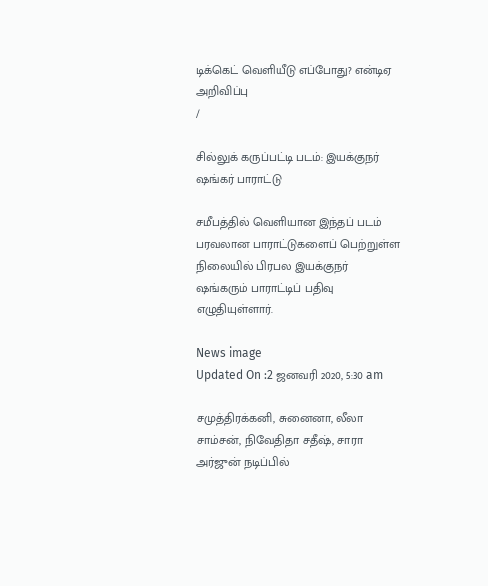டிக்கெட் வெளியீடு எப்போது? என்டிஏ அறிவிப்பு
/

சில்லுக் கருப்பட்டி படம்: இயக்குநர் ஷங்கர் பாராட்டு

சமீபத்தில் வெளியான இந்தப் படம் பரவலான பாராட்டுகளைப் பெற்றுள்ள நிலையில் பிரபல இயக்குநர் ஷங்கரும் பாராட்டிப் பதிவு எழுதியுள்ளார்.

News image
Updated On :2 ஜனவரி 2020, 5:30 am

சமுத்திரக்கனி, சுனைனா, லீலா சாம்சன், நிவேதிதா சதீஷ், சாரா அர்ஜுன் நடிப்பில்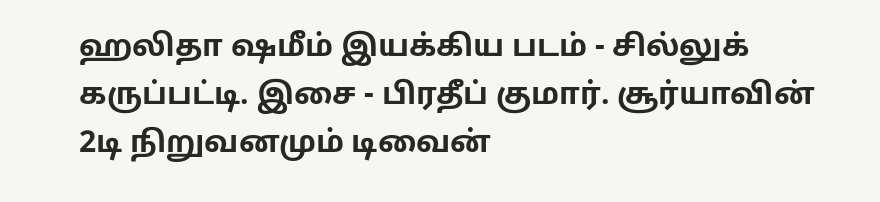ஹலிதா ஷமீம் இயக்கிய படம் - சில்லுக் கருப்பட்டி. இசை - பிரதீப் குமார். சூர்யாவின் 2டி நிறுவனமும் டிவைன்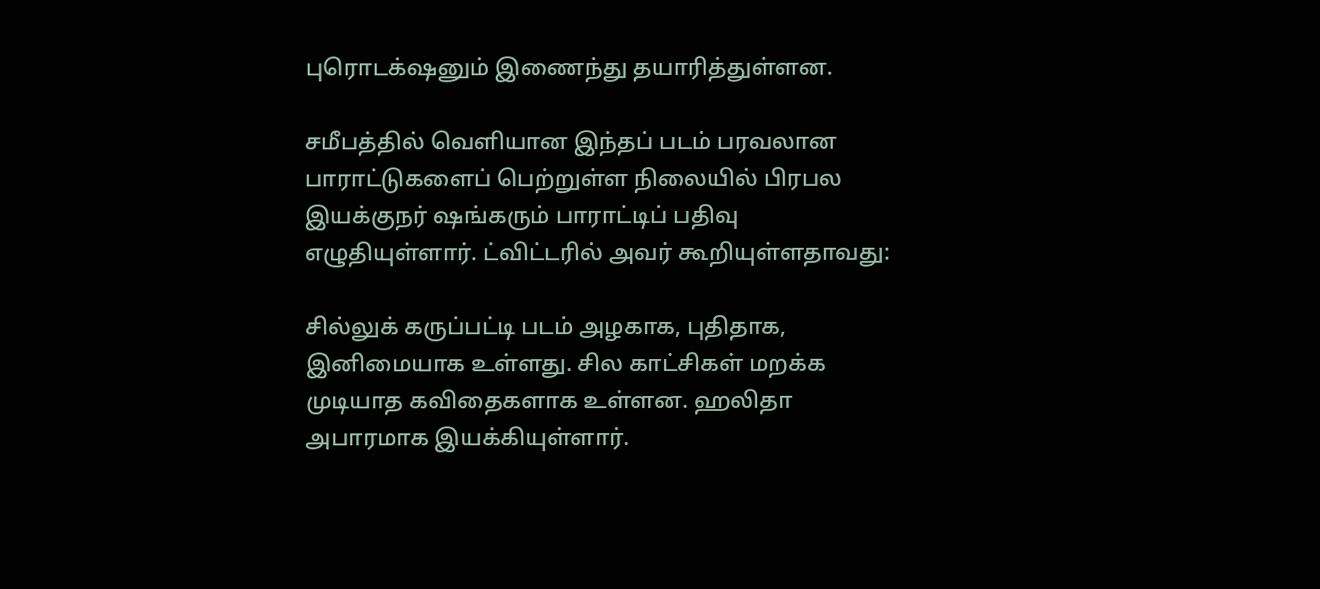புரொடக்‌ஷனும் இணைந்து தயாரித்துள்ளன.

சமீபத்தில் வெளியான இந்தப் படம் பரவலான பாராட்டுகளைப் பெற்றுள்ள நிலையில் பிரபல இயக்குநர் ஷங்கரும் பாராட்டிப் பதிவு எழுதியுள்ளார். ட்விட்டரில் அவர் கூறியுள்ளதாவது:

சில்லுக் கருப்பட்டி படம் அழகாக, புதிதாக, இனிமையாக உள்ளது. சில காட்சிகள் மறக்க முடியாத கவிதைகளாக உள்ளன. ஹலிதா அபாரமாக இயக்கியுள்ளார்.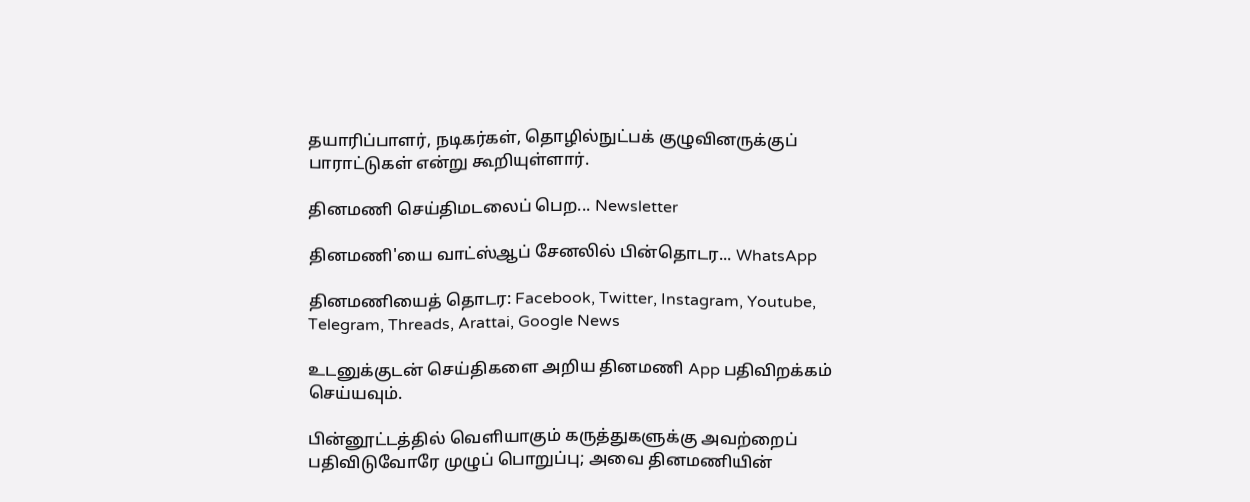தயாரிப்பாளர், நடிகர்கள், தொழில்நுட்பக் குழுவினருக்குப் பாராட்டுகள் என்று கூறியுள்ளார்.

தினமணி செய்திமடலைப் பெற... Newsletter

தினமணி'யை வாட்ஸ்ஆப் சேனலில் பின்தொடர... WhatsApp

தினமணியைத் தொடர: Facebook, Twitter, Instagram, Youtube, Telegram, Threads, Arattai, Google News

உடனுக்குடன் செய்திகளை அறிய தினமணி App பதிவிறக்கம் செய்யவும்.

பின்னூட்டத்தில் வெளியாகும் கருத்துகளுக்கு அவற்றைப் பதிவிடுவோரே முழுப் பொறுப்பு; அவை தினமணியின்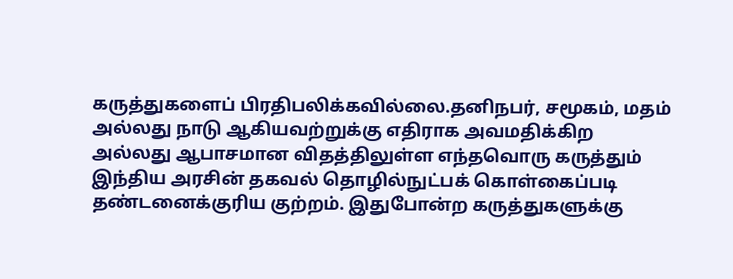கருத்துகளைப் பிரதிபலிக்கவில்லை.தனிநபர், சமூகம், மதம் அல்லது நாடு ஆகியவற்றுக்கு எதிராக அவமதிக்கிற அல்லது ஆபாசமான விதத்திலுள்ள எந்தவொரு கருத்தும் இந்திய அரசின் தகவல் தொழில்நுட்பக் கொள்கைப்படி தண்டனைக்குரிய குற்றம். இதுபோன்ற கருத்துகளுக்கு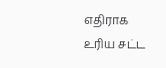எதிராக உரிய சட்ட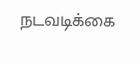நடவடிக்கை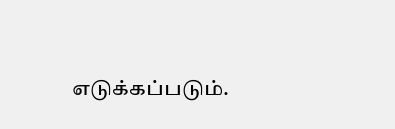எடுக்கப்படும்.